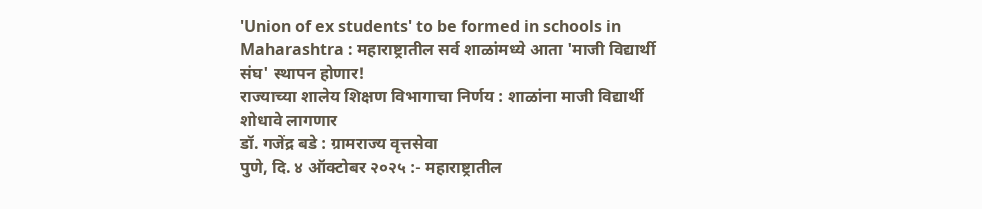'Union of ex students' to be formed in schools in Maharashtra : महाराष्ट्रातील सर्व शाळांमध्ये आता 'माजी विद्यार्थी संघ' स्थापन होणार!
राज्याच्या शालेय शिक्षण विभागाचा निर्णय : शाळांना माजी विद्यार्थी शोधावे लागणार
डॉ. गजेंद्र बडे : ग्रामराज्य वृत्तसेवा
पुणे, दि. ४ ऑक्टोबर २०२५ :- महाराष्ट्रातील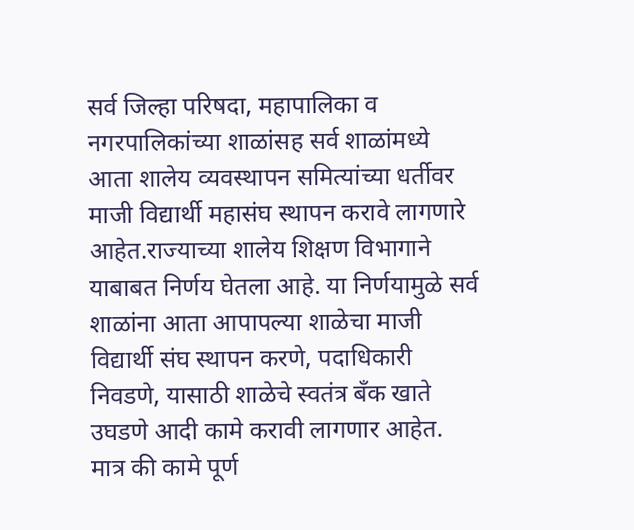सर्व जिल्हा परिषदा, महापालिका व नगरपालिकांच्या शाळांसह सर्व शाळांमध्ये आता शालेय व्यवस्थापन समित्यांच्या धर्तीवर माजी विद्यार्थी महासंघ स्थापन करावे लागणारे आहेत.राज्याच्या शालेय शिक्षण विभागाने याबाबत निर्णय घेतला आहे. या निर्णयामुळे सर्व शाळांना आता आपापल्या शाळेचा माजी विद्यार्थी संघ स्थापन करणे, पदाधिकारी निवडणे, यासाठी शाळेचे स्वतंत्र बॅंक खाते उघडणे आदी कामे करावी लागणार आहेत. मात्र की कामे पूर्ण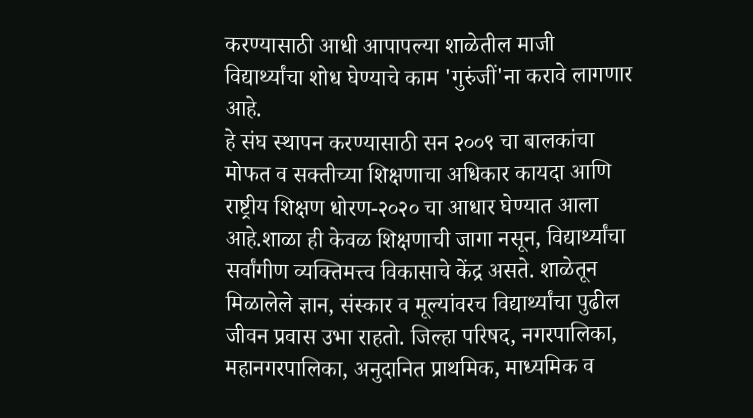करण्यासाठी आधी आपापल्या शाळेतील माजी विद्यार्थ्यांचा शोध घेण्याचे काम 'गुरुंजीं'ना करावे लागणार आहे.
हे संघ स्थापन करण्यासाठी सन २००९ चा बालकांचा मोफत व सक्तीच्या शिक्षणाचा अधिकार कायदा आणि राष्ट्रीय शिक्षण धोरण-२०२० चा आधार घेण्यात आला आहे.शाळा ही केवळ शिक्षणाची जागा नसून, विद्यार्थ्यांचा सर्वांगीण व्यक्तिमत्त्व विकासाचे केंद्र असते. शाळेतून मिळालेले ज्ञान, संस्कार व मूल्यांवरच विद्यार्थ्यांचा पुढील जीवन प्रवास उभा राहतो. जिल्हा परिषद, नगरपालिका, महानगरपालिका, अनुदानित प्राथमिक, माध्यमिक व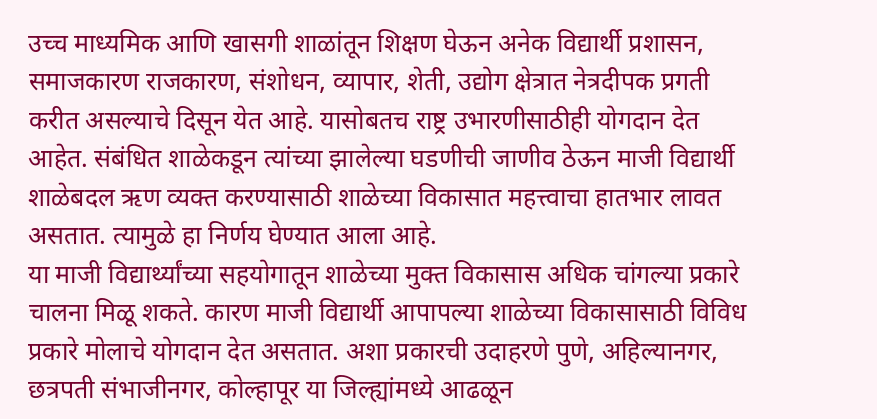उच्च माध्यमिक आणि खासगी शाळांतून शिक्षण घेऊन अनेक विद्यार्थी प्रशासन, समाजकारण राजकारण, संशोधन, व्यापार, शेती, उद्योग क्षेत्रात नेत्रदीपक प्रगती करीत असल्याचे दिसून येत आहे. यासोबतच राष्ट्र उभारणीसाठीही योगदान देत आहेत. संबंधित शाळेकडून त्यांच्या झालेल्या घडणीची जाणीव ठेऊन माजी विद्यार्थी शाळेबदल ऋण व्यक्त करण्यासाठी शाळेच्या विकासात महत्त्वाचा हातभार लावत असतात. त्यामुळे हा निर्णय घेण्यात आला आहे.
या माजी विद्यार्थ्यांच्या सहयोगातून शाळेच्या मुक्त विकासास अधिक चांगल्या प्रकारे चालना मिळू शकते. कारण माजी विद्यार्थी आपापल्या शाळेच्या विकासासाठी विविध प्रकारे मोलाचे योगदान देत असतात. अशा प्रकारची उदाहरणे पुणे, अहिल्यानगर, छत्रपती संभाजीनगर, कोल्हापूर या जिल्ह्यांमध्ये आढळून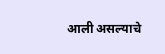आली असल्याचे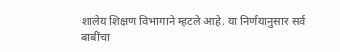शालेय शिक्षण विभागाने म्हटले आहे. या निर्णयानुसार सर्व बाबींचा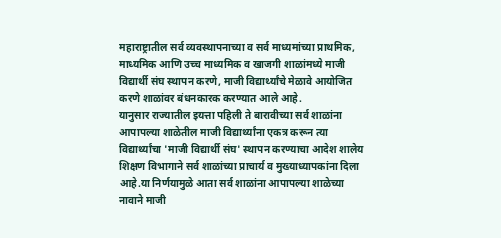महाराष्ट्रातील सर्व व्यवस्थापनाच्या व सर्व माध्यमांच्या प्राथमिक, माध्यमिक आणि उच्च माध्यमिक व खाजगी शाळांमध्ये माजी विद्यार्थी संघ स्थापन करणे, माजी विद्यार्थ्यांचे मेळावे आयोजित करणे शाळांवर बंधनकारक करण्यात आले आहे.
यानुसार राज्यातील इयत्ता पहिली ते बारावीच्या सर्व शाळांना आपापल्या शाळेतील माजी विद्यार्थ्यांना एकत्र करून त्या विद्यार्थ्यांचा 'माजी विद्यार्थी संघ' स्थापन करण्याचा आदेश शालेय शिक्षण विभागाने सर्व शाळांच्या प्राचार्य व मुख्याध्यापकांना दिला आहे.या निर्णयामुळे आता सर्व शाळांना आपापल्या शाळेच्या नावाने माजी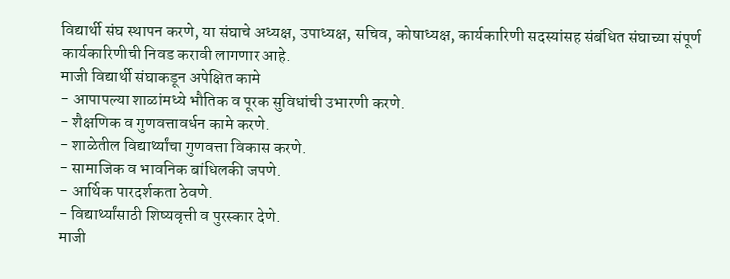विद्यार्थी संघ स्थापन करणे, या संघाचे अध्यक्ष, उपाध्यक्ष, सचिव, कोषाध्यक्ष, कार्यकारिणी सदस्यांसह संबंधित संघाच्या संपूर्ण कार्यकारिणीची निवड करावी लागणार आहे.
माजी विद्यार्थी संघाकडून अपेक्षित कामे
- आपापल्या शाळांमध्ये भौतिक व पूरक सुविधांची उभारणी करणे.
- शैक्षणिक व गुणवत्तावर्धन कामे करणे.
- शाळेतील विद्यार्थ्यांचा गुणवत्ता विकास करणे.
- सामाजिक व भावनिक बांधिलकी जपणे.
- आर्थिक पारदर्शकता ठेवणे.
- विद्यार्थ्यांसाठी शिष्यवृत्ती व पुरस्कार देणे.
माजी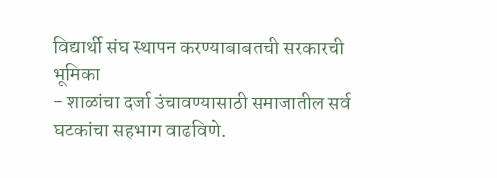विद्यार्थी संघ स्थापन करण्याबाबतची सरकारची भूमिका
- शाळांचा दर्जा उंचावण्यासाठी समाजातील सर्व घटकांचा सहभाग वाढविणे.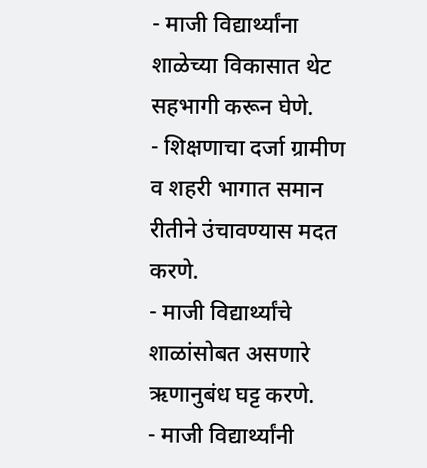- माजी विद्यार्थ्यांना शाळेच्या विकासात थेट सहभागी करून घेणे.
- शिक्षणाचा दर्जा ग्रामीण व शहरी भागात समान रीतीने उंचावण्यास मदत करणे.
- माजी विद्यार्थ्यांचे शाळांसोबत असणारे ऋणानुबंध घट्ट करणे.
- माजी विद्यार्थ्यांनी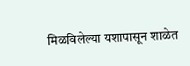मिळविलेल्या यशापासून शाळेत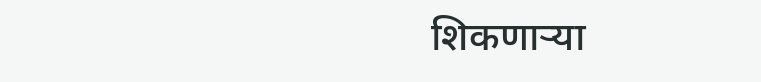शिकणाऱ्या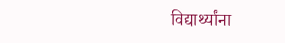विद्यार्थ्यांना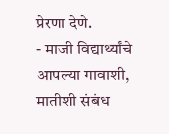प्रेरणा देणे.
- माजी विद्यार्थ्यांचे आपल्या गावाशी, मातीशी संबंध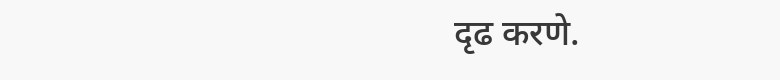दृढ करणे.